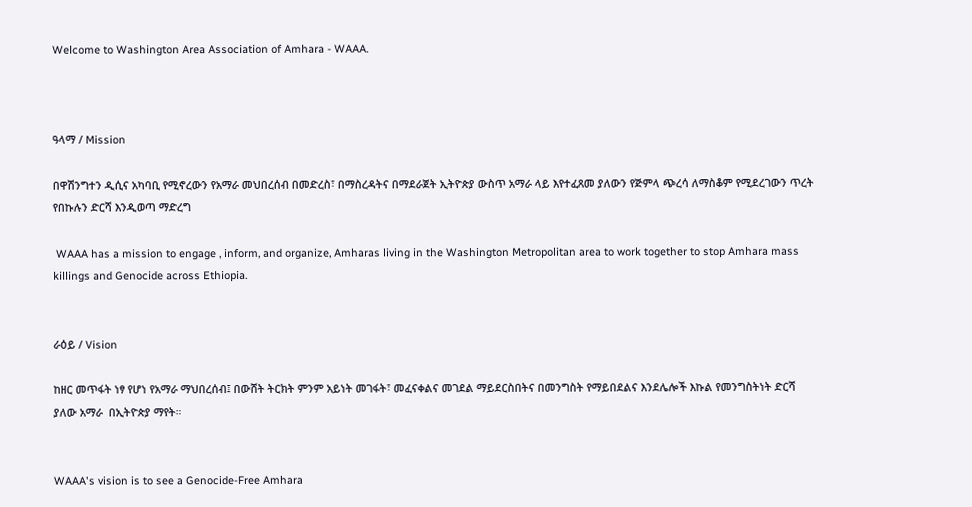Welcome to Washington Area Association of Amhara - WAAA.



ዓላማ / Mission

በዋሽንግተን ዲሲና አካባቢ የሚኖረውን የአማራ መህበረሰብ በመድረስ፣ በማስረዳትና በማደራጀት ኢትዮጵያ ውስጥ አማራ ላይ እየተፈጸመ ያለውን የጅምላ ጭረሳ ለማስቆም የሚደረገውን ጥረት የበኩሉን ድርሻ እንዲወጣ ማድረግ

 WAAA has a mission to engage , inform, and organize, Amharas living in the Washington Metropolitan area to work together to stop Amhara mass killings and Genocide across Ethiopia.


ራዕይ / Vision

ከዘር መጥፋት ነፃ የሆነ የአማራ ማህበረሰብ፤ በውሸት ትርክት ምንም አይነት መገፋት፣ መፈናቀልና መገደል ማይደርስበትና በመንግስት የማይበደልና እንደሌሎች እኩል የመንግስትነት ድርሻ ያለው አማራ  በኢትዮጵያ ማየት።


WAAA's vision is to see a Genocide-Free Amhara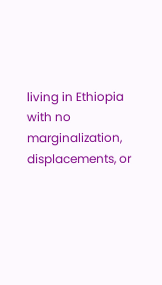living in Ethiopia with no marginalization, displacements, or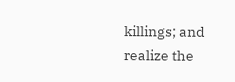killings; and realize the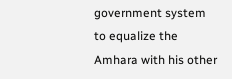government system to equalize the Amhara with his other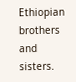Ethiopian brothers and sisters.